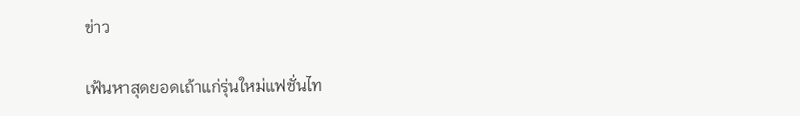ข่าว

เฟ้นหาสุดยอดเถ้าแก่รุ่นใหม่แฟชั่นไท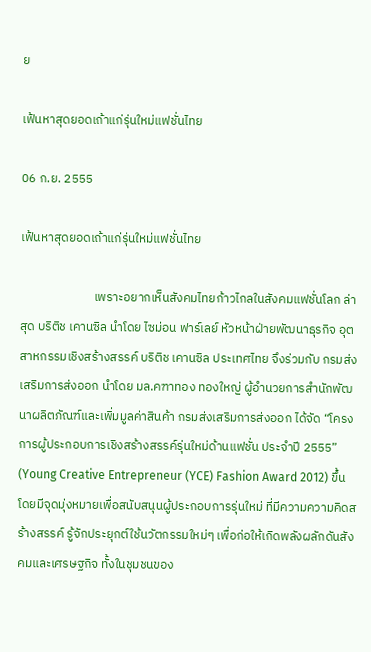ย

เฟ้นหาสุดยอดเถ้าแก่รุ่นใหม่แฟชั่นไทย

06 ก.ย. 2555

เฟ้นหาสุดยอดเถ้าแก่รุ่นใหม่แฟชั่นไทย

                          เพราะอยากเห็นสังคมไทยก้าวไกลในสังคมแฟชั่นโลก ล่าสุด บริติช เคานซิล นำโดย ไซม่อน ฟาร์เลย์ หัวหน้าฝ่ายพัฒนาธุรกิจ อุตสาหกรรมเชิงสร้างสรรค์ บริติช เคานซิล ประเทศไทย จึงร่วมกับ กรมส่งเสริมการส่งออก นำโดย มล.คฑาทอง ทองใหญ่ ผู้อำนวยการสำนักพัฒนาผลิตภัณฑ์และเพิ่มมูลค่าสินค้า กรมส่งเสริมการส่งออก ได้จัด “โครงการผู้ประกอบการเชิงสร้างสรรค์รุ่นใหม่ด้านแฟชั่น ประจำปี 2555” (Young Creative Entrepreneur (YCE) Fashion Award 2012) ขึ้น โดยมีจุดมุ่งหมายเพื่อสนับสนุนผู้ประกอบการรุ่นใหม่ ที่มีความความคิดสร้างสรรค์ รู้จักประยุกต์ใช้นวัตกรรมใหม่ๆ เพื่อก่อให้เกิดพลังผลักดันสังคมและเศรษฐกิจ ทั้งในชุมชนของ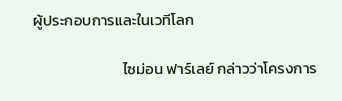ผู้ประกอบการและในเวทีโลก

                          ไซม่อน ฟาร์เลย์ กล่าวว่าโครงการ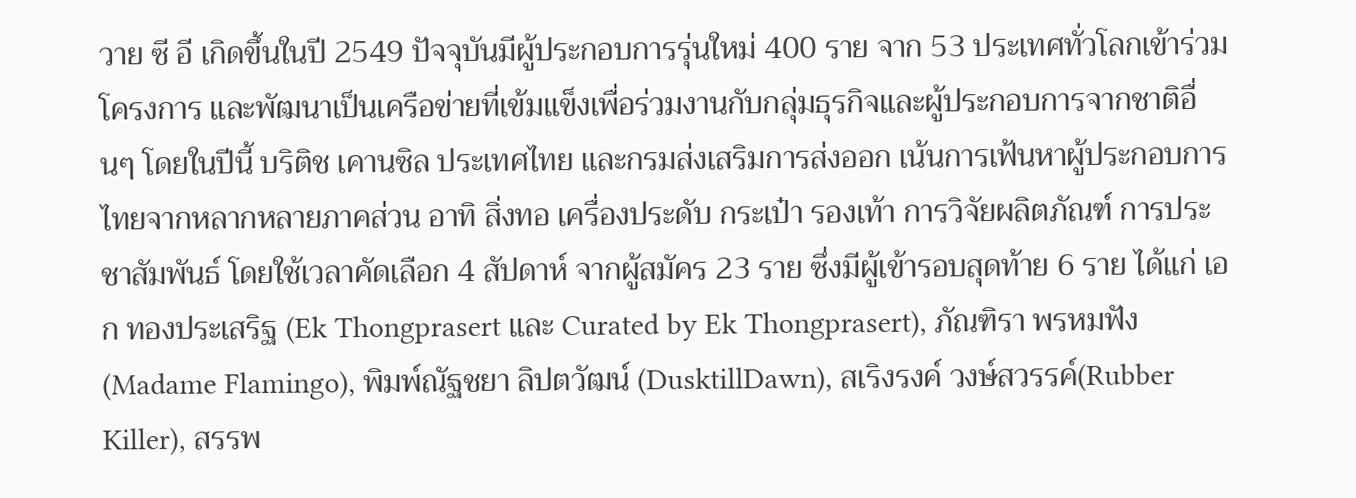วาย ซี อี เกิดขึ้นในปี 2549 ปัจจุบันมีผู้ประกอบการรุ่นใหม่ 400 ราย จาก 53 ประเทศทั่วโลกเข้าร่วมโครงการ และพัฒนาเป็นเครือข่ายที่เข้มแข็งเพื่อร่วมงานกับกลุ่มธุรกิจและผู้ประกอบการจากชาติอื่นๆ โดยในปีนี้ บริติช เคานซิล ประเทศไทย และกรมส่งเสริมการส่งออก เน้นการเฟ้นหาผู้ประกอบการไทยจากหลากหลายภาคส่วน อาทิ สิ่งทอ เครื่องประดับ กระเป๋า รองเท้า การวิจัยผลิตภัณฑ์ การประชาสัมพันธ์ โดยใช้เวลาคัดเลือก 4 สัปดาห์ จากผู้สมัคร 23 ราย ซึ่งมีผู้เข้ารอบสุดท้าย 6 ราย ได้แก่ เอก ทองประเสริฐ (Ek Thongprasert และ Curated by Ek Thongprasert), ภัณฑิรา พรหมฟัง(Madame Flamingo), พิมพ์ณัฐชยา ลิปตวัฒน์ (DusktillDawn), สเริงรงค์ วงษ์สวรรค์(Rubber Killer), สรรพ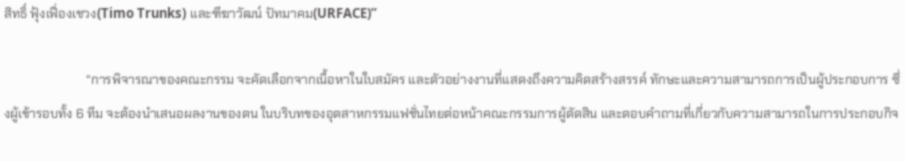สิทธิ์ ฟุ้งเฟื่องเชวง(Timo Trunks) และฑีฆาวัฒน์ ปัทมาคม(URFACE)”

                          “การพิจารณาของคณะกรรม จะคัดเลือกจากเนื้อหาในใบสมัคร และตัวอย่างงานที่แสดงถึงความคิดสร้างสรรค์ ทักษะและความสามารถการเป็นผู้ประกอบการ ซึ่งผู้เข้ารอบทั้ง 6 ทีม จะต้องนำเสนอผลงานของตน ในบริบทของอุตสาหกรรมแฟชั่นไทยต่อหน้าคณะกรรมการผู้ตัดสิน และตอบคำถามที่เกี่ยวกับความสามารถในการประกอบกิจ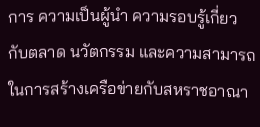การ ความเป็นผู้นำ ความรอบรู้เกี่ยวกับตลาด นวัตกรรม และความสามารถในการสร้างเครือข่ายกับสหราชอาณา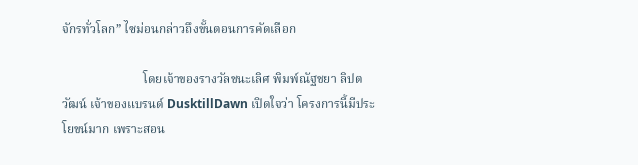จักรทั่วโลก” ไซม่อนกล่าวถึงขั้นตอนการคัดเลือก

                          โดยเจ้าของรางวัลชนะเลิศ พิมพ์ณัฐชยา ลิปตวัฒน์ เจ้าของแบรนด์ DusktillDawn เปิดใจว่า โครงการนี้มีประโยขน์มาก เพราะสอน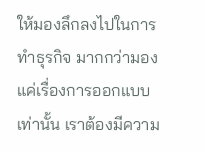ให้มองลึกลงไปในการทำธุรกิจ มากกว่ามองแค่เรื่องการออกแบบเท่านั้น เราต้องมีความ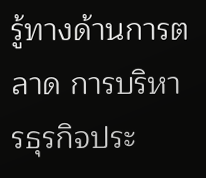รู้ทางด้านการตลาด การบริหารธุรกิจประ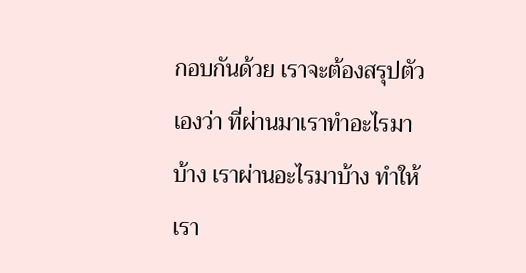กอบกันด้วย เราจะต้องสรุปตัวเองว่า ที่ผ่านมาเราทำอะไรมาบ้าง เราผ่านอะไรมาบ้าง ทำให้เรา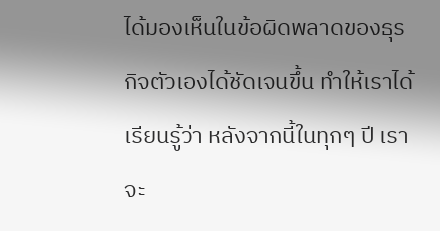ได้มองเห็นในข้อผิดพลาดของธุรกิจตัวเองได้ชัดเจนขึ้น ทำให้เราได้เรียนรู้ว่า หลังจากนี้ในทุกๆ ปี เราจะ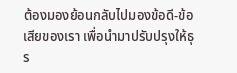ต้องมองย้อนกลับไปมองข้อดี-ข้อเสียของเรา เพื่อนำมาปรับปรุงให้ธุร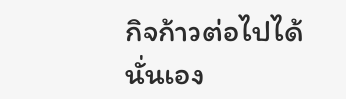กิจก้าวต่อไปได้นั่นเอง